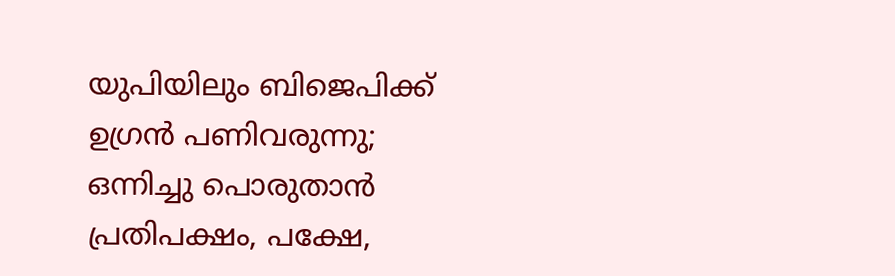യുപിയിലും ബിജെപിക്ക് ഉഗ്രന്‍ പണിവരുന്നു; ഒന്നിച്ചു പൊരുതാന്‍ പ്രതിപക്ഷം, പക്ഷേ,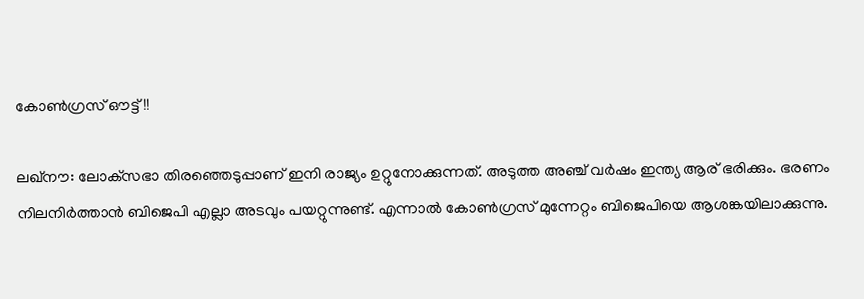കോണ്‍ഗ്രസ് ഔട്ട്!!

ലഖ്‌നൗ: ലോക്‌സഭാ തിരഞ്ഞെടുപ്പാണ് ഇനി രാജ്യം ഉറ്റുനോക്കുന്നത്. അടുത്ത അഞ്ച് വര്‍ഷം ഇന്ത്യ ആര് ഭരിക്കും. ഭരണം നിലനിര്‍ത്താന്‍ ബിജെപി എല്ലാ അടവും പയറ്റുന്നുണ്ട്. എന്നാല്‍ കോണ്‍ഗ്രസ് മുന്നേറ്റം ബിജെപിയെ ആശങ്കയിലാക്കുന്നു.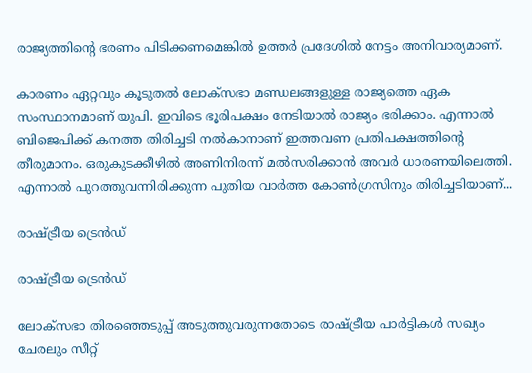രാജ്യത്തിന്റെ ഭരണം പിടിക്കണമെങ്കില്‍ ഉത്തര്‍ പ്രദേശില്‍ നേട്ടം അനിവാര്യമാണ്.

കാരണം ഏറ്റവും കൂടുതല്‍ ലോക്‌സഭാ മണ്ഡലങ്ങളുള്ള രാജ്യത്തെ ഏക സംസ്ഥാനമാണ് യുപി. ഇവിടെ ഭൂരിപക്ഷം നേടിയാല്‍ രാജ്യം ഭരിക്കാം. എന്നാല്‍ ബിജെപിക്ക് കനത്ത തിരിച്ചടി നല്‍കാനാണ് ഇത്തവണ പ്രതിപക്ഷത്തിന്റെ തീരുമാനം. ഒരുകുടക്കീഴില്‍ അണിനിരന്ന് മല്‍സരിക്കാന്‍ അവര്‍ ധാരണയിലെത്തി. എന്നാല്‍ പുറത്തുവന്നിരിക്കുന്ന പുതിയ വാര്‍ത്ത കോണ്‍ഗ്രസിനും തിരിച്ചടിയാണ്...

രാഷ്ട്രീയ ട്രെന്‍ഡ്

രാഷ്ട്രീയ ട്രെന്‍ഡ്

ലോക്‌സഭാ തിരഞ്ഞെടുപ്പ് അടുത്തുവരുന്നതോടെ രാഷ്ട്രീയ പാര്‍ട്ടികള്‍ സഖ്യം ചേരലും സീറ്റ്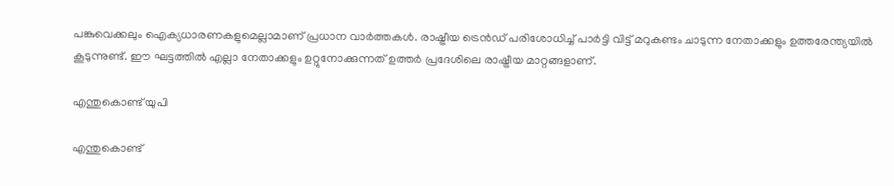പങ്കുവെക്കലും ഐക്യധാരണകളുമെല്ലാമാണ് പ്രധാന വാര്‍ത്തകള്‍. രാഷ്ട്രീയ ട്രെന്‍ഡ് പരിശോധിച്ച് പാര്‍ട്ടി വിട്ട് മറുകണ്ടം ചാടുന്ന നേതാക്കളും ഉത്തരേന്ത്യയില്‍ കൂടുന്നുണ്ട്. ഈ ഘട്ടത്തില്‍ എല്ലാ നേതാക്കളും ഉറ്റുനോക്കുന്നത് ഉത്തര്‍ പ്രദേശിലെ രാഷ്ട്രീയ മാറ്റങ്ങളാണ്.

എന്തുകൊണ്ട് യുപി

എന്തുകൊണ്ട്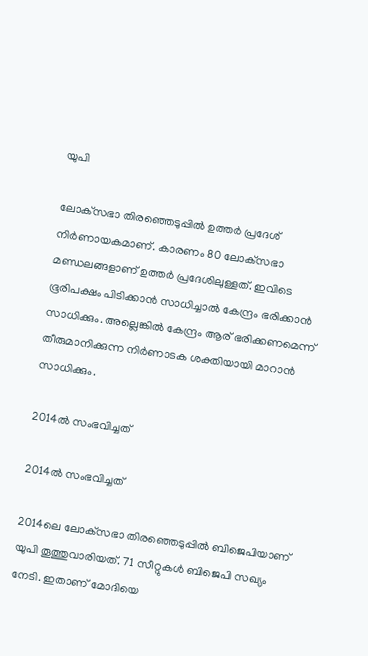യുപി

ലോക്‌സഭാ തിരഞ്ഞെടുപ്പില്‍ ഉത്തര്‍ പ്രദേശ് നിര്‍ണായകമാണ്. കാരണം 80 ലോക്‌സഭാ മണ്ഡലങ്ങളാണ് ഉത്തര്‍ പ്രദേശിലുള്ളത്. ഇവിടെ ഭൂരിപക്ഷം പിടിക്കാന്‍ സാധിച്ചാല്‍ കേന്ദ്രം ഭരിക്കാന്‍ സാധിക്കും. അല്ലെങ്കില്‍ കേന്ദ്രം ആര് ഭരിക്കണമെന്ന് തീരുമാനിക്കുന്ന നിര്‍ണാടക ശക്തിയായി മാറാന്‍ സാധിക്കും.

2014ല്‍ സംഭവിച്ചത്

2014ല്‍ സംഭവിച്ചത്

2014ലെ ലോക്‌സഭാ തിരഞ്ഞെടുപ്പില്‍ ബിജെപിയാണ് യുപി തൂത്തുവാരിയത്. 71 സീറ്റുകള്‍ ബിജെപി സഖ്യം നേടി. ഇതാണ് മോദിയെ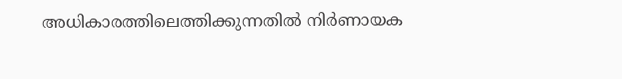അധികാരത്തിലെത്തിക്കുന്നതില്‍ നിര്‍ണായക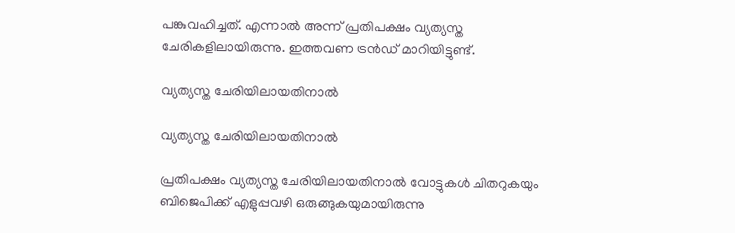പങ്കുവഹിച്ചത്. എന്നാല്‍ അന്ന് പ്രതിപക്ഷം വ്യത്യസ്ത ചേരികളിലായിരുന്നു. ഇത്തവണ ട്രന്‍ഡ് മാറിയിട്ടുണ്ട്.

വ്യത്യസ്ത ചേരിയിലായതിനാല്‍

വ്യത്യസ്ത ചേരിയിലായതിനാല്‍

പ്രതിപക്ഷം വ്യത്യസ്ത ചേരിയിലായതിനാല്‍ വോട്ടുകള്‍ ചിതറുകയും ബിജെപിക്ക് എളുപ്പവഴി ഒരുങ്ങുകയുമായിരുന്നു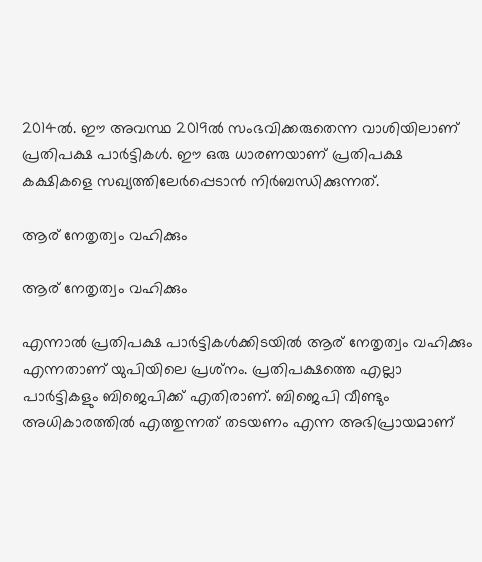2014ല്‍. ഈ അവസ്ഥ 2019ല്‍ സംഭവിക്കരുതെന്ന വാശിയിലാണ് പ്രതിപക്ഷ പാര്‍ട്ടികള്‍. ഈ ഒരു ധാരണയാണ് പ്രതിപക്ഷ കക്ഷികളെ സഖ്യത്തിലേര്‍പ്പെടാന്‍ നിര്‍ബന്ധിക്കുന്നത്.

ആര് നേതൃത്വം വഹിക്കും

ആര് നേതൃത്വം വഹിക്കും

എന്നാല്‍ പ്രതിപക്ഷ പാര്‍ട്ടികള്‍ക്കിടയില്‍ ആര് നേതൃത്വം വഹിക്കും എന്നതാണ് യുപിയിലെ പ്രശ്‌നം. പ്രതിപക്ഷത്തെ എല്ലാ പാര്‍ട്ടികളും ബിജെപിക്ക് എതിരാണ്. ബിജെപി വീണ്ടും അധികാരത്തില്‍ എത്തുന്നത് തടയണം എന്ന അഭിപ്രായമാണ്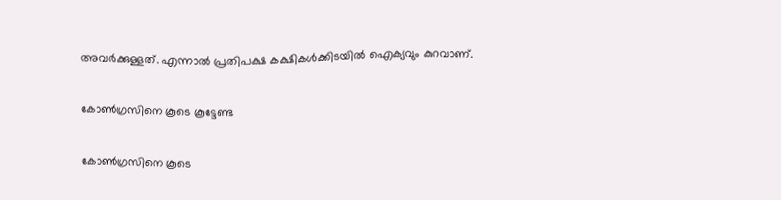അവര്‍ക്കുള്ളത്. എന്നാല്‍ പ്രതിപക്ഷ കക്ഷികള്‍ക്കിടയില്‍ ഐക്യവും കുറവാണ്.

കോണ്‍ഗ്രസിനെ കൂടെ കൂട്ടേണ്ട

കോണ്‍ഗ്രസിനെ കൂടെ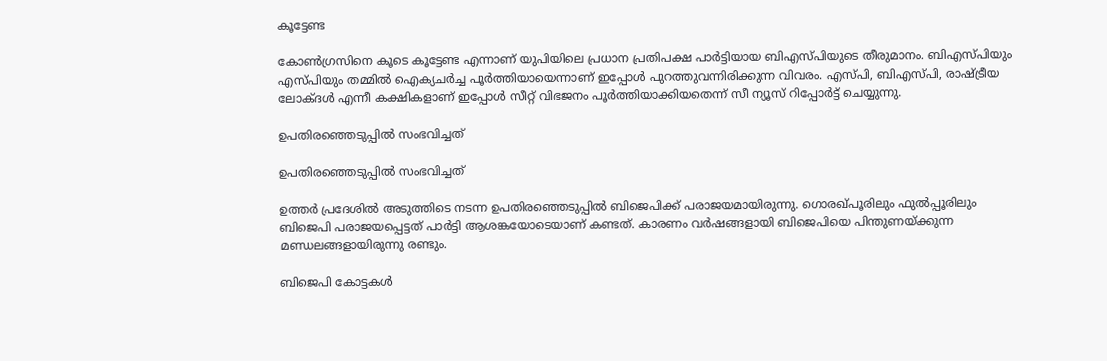കൂട്ടേണ്ട

കോണ്‍ഗ്രസിനെ കൂടെ കൂട്ടേണ്ട എന്നാണ് യുപിയിലെ പ്രധാന പ്രതിപക്ഷ പാര്‍ട്ടിയായ ബിഎസ്പിയുടെ തീരുമാനം. ബിഎസ്പിയും എസ്പിയും തമ്മില്‍ ഐക്യചര്‍ച്ച പൂര്‍ത്തിയായെന്നാണ് ഇപ്പോള്‍ പുറത്തുവന്നിരിക്കുന്ന വിവരം. എസ്പി, ബിഎസ്പി, രാഷ്ട്രീയ ലോക്ദള്‍ എന്നീ കക്ഷികളാണ് ഇപ്പോള്‍ സീറ്റ് വിഭജനം പൂര്‍ത്തിയാക്കിയതെന്ന് സീ ന്യൂസ് റിപ്പോര്‍ട്ട് ചെയ്യുന്നു.

ഉപതിരഞ്ഞെടുപ്പില്‍ സംഭവിച്ചത്

ഉപതിരഞ്ഞെടുപ്പില്‍ സംഭവിച്ചത്

ഉത്തര്‍ പ്രദേശില്‍ അടുത്തിടെ നടന്ന ഉപതിരഞ്ഞെടുപ്പില്‍ ബിജെപിക്ക് പരാജയമായിരുന്നു. ഗൊരഖ്പൂരിലും ഫുല്‍പ്പൂരിലും ബിജെപി പരാജയപ്പെട്ടത് പാര്‍ട്ടി ആശങ്കയോടെയാണ് കണ്ടത്. കാരണം വര്‍ഷങ്ങളായി ബിജെപിയെ പിന്തുണയ്ക്കുന്ന മണ്ഡലങ്ങളായിരുന്നു രണ്ടും.

ബിജെപി കോട്ടകള്‍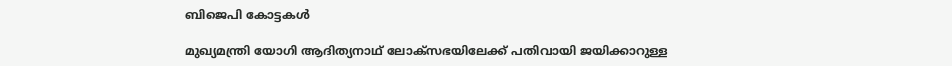ബിജെപി കോട്ടകള്‍

മുഖ്യമന്ത്രി യോഗി ആദിത്യനാഥ് ലോക്‌സഭയിലേക്ക് പതിവായി ജയിക്കാറുള്ള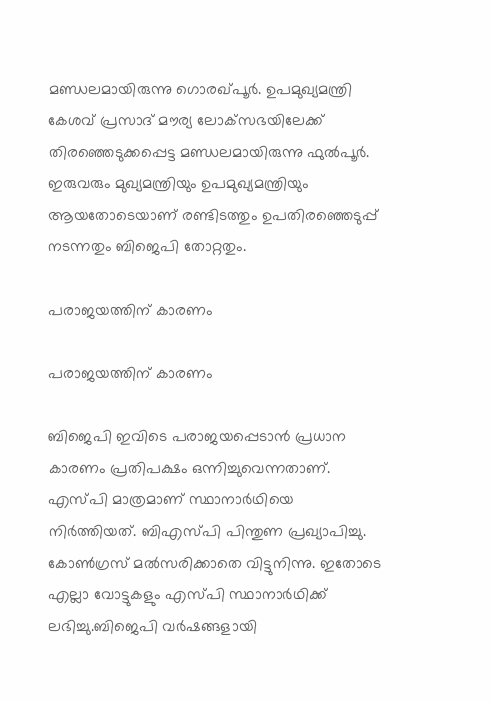മണ്ഡലമായിരുന്നു ഗൊരഖ്പൂര്‍. ഉപമുഖ്യമന്ത്രി കേശവ് പ്രസാദ് മൗര്യ ലോക്‌സഭയിലേക്ക് തിരഞ്ഞെടുക്കപ്പെട്ട മണ്ഡലമായിരുന്നു ഫുല്‍പൂര്‍. ഇരുവരും മുഖ്യമന്ത്രിയും ഉപമുഖ്യമന്ത്രിയും ആയതോടെയാണ് രണ്ടിടത്തും ഉപതിരഞ്ഞെടുപ്പ് നടന്നതും ബിജെപി തോറ്റതും.

പരാജയത്തിന് കാരണം

പരാജയത്തിന് കാരണം

ബിജെപി ഇവിടെ പരാജയപ്പെടാന്‍ പ്രധാന കാരണം പ്രതിപക്ഷം ഒന്നിച്ചുവെന്നതാണ്. എസ്പി മാത്രമാണ് സ്ഥാനാര്‍ഥിയെ നിര്‍ത്തിയത്. ബിഎസ്പി പിന്തുണ പ്രഖ്യാപിച്ചു. കോണ്‍ഗ്രസ് മല്‍സരിക്കാതെ വിട്ടുനിന്നു. ഇതോടെ എല്ലാ വോട്ടുകളും എസ്പി സ്ഥാനാര്‍ഥിക്ക് ലഭിച്ചു.ബിജെപി വര്‍ഷങ്ങളായി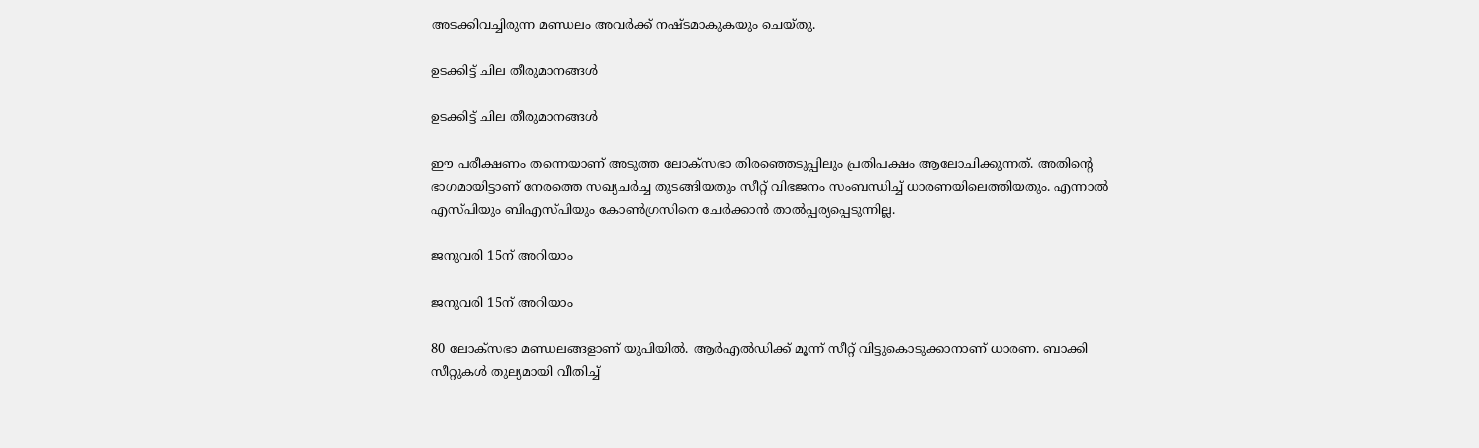അടക്കിവച്ചിരുന്ന മണ്ഡലം അവര്‍ക്ക് നഷ്ടമാകുകയും ചെയ്തു.

ഉടക്കിട്ട് ചില തീരുമാനങ്ങള്‍

ഉടക്കിട്ട് ചില തീരുമാനങ്ങള്‍

ഈ പരീക്ഷണം തന്നെയാണ് അടുത്ത ലോക്‌സഭാ തിരഞ്ഞെടുപ്പിലും പ്രതിപക്ഷം ആലോചിക്കുന്നത്. അതിന്റെ ഭാഗമായിട്ടാണ് നേരത്തെ സഖ്യചര്‍ച്ച തുടങ്ങിയതും സീറ്റ് വിഭജനം സംബന്ധിച്ച് ധാരണയിലെത്തിയതും. എന്നാല്‍ എസ്പിയും ബിഎസ്പിയും കോണ്‍ഗ്രസിനെ ചേര്‍ക്കാന്‍ താല്‍പ്പര്യപ്പെടുന്നില്ല.

ജനുവരി 15ന് അറിയാം

ജനുവരി 15ന് അറിയാം

80 ലോക്‌സഭാ മണ്ഡലങ്ങളാണ് യുപിയില്‍. ആര്‍എല്‍ഡിക്ക് മൂന്ന് സീറ്റ് വിട്ടുകൊടുക്കാനാണ് ധാരണ. ബാക്കി സീറ്റുകള്‍ തുല്യമായി വീതിച്ച്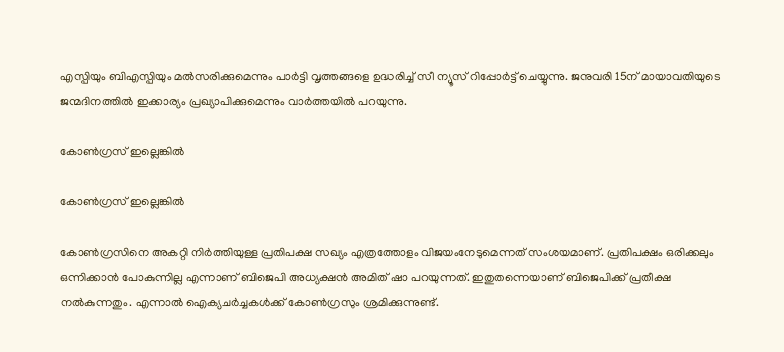എസ്പിയും ബിഎസ്പിയും മല്‍സരിക്കുമെന്നും പാര്‍ട്ടി വൃത്തങ്ങളെ ഉദ്ധരിച്ച് സീ ന്യൂസ് റിപ്പോര്‍ട്ട് ചെയ്യുന്നു. ജനുവരി 15ന് മായാവതിയുടെ ജന്മദിനത്തില്‍ ഇക്കാര്യം പ്രഖ്യാപിക്കുമെന്നും വാര്‍ത്തയില്‍ പറയുന്നു.

കോണ്‍ഗ്രസ് ഇല്ലെങ്കില്‍

കോണ്‍ഗ്രസ് ഇല്ലെങ്കില്‍

കോണ്‍ഗ്രസിനെ അകറ്റി നിര്‍ത്തിയുള്ള പ്രതിപക്ഷ സഖ്യം എത്രത്തോളം വിജയംനേടുമെന്നത് സംശയമാണ്. പ്രതിപക്ഷം ഒരിക്കലും ഒന്നിക്കാന്‍ പോകുന്നില്ല എന്നാണ് ബിജെപി അധ്യക്ഷന്‍ അമിത് ഷാ പറയുന്നത്. ഇതുതന്നെയാണ് ബിജെപിക്ക് പ്രതീക്ഷ നല്‍കുന്നതും. എന്നാല്‍ ഐക്യചര്‍ച്ചകള്‍ക്ക് കോണ്‍ഗ്രസും ശ്രമിക്കുന്നുണ്ട്.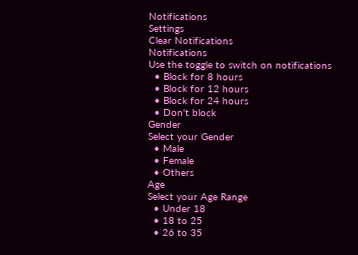Notifications
Settings
Clear Notifications
Notifications
Use the toggle to switch on notifications
  • Block for 8 hours
  • Block for 12 hours
  • Block for 24 hours
  • Don't block
Gender
Select your Gender
  • Male
  • Female
  • Others
Age
Select your Age Range
  • Under 18
  • 18 to 25
  • 26 to 35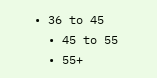• 36 to 45
  • 45 to 55
  • 55+